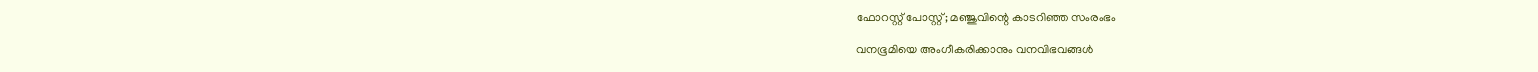ഫോറസ്റ്റ് പോസ്റ്റ്; മഞ്ജുവിന്റെ കാടറിഞ്ഞ സംരംഭം

വനഭൂമിയെ അംഗീകരിക്കാനും വനവിഭവങ്ങള്‍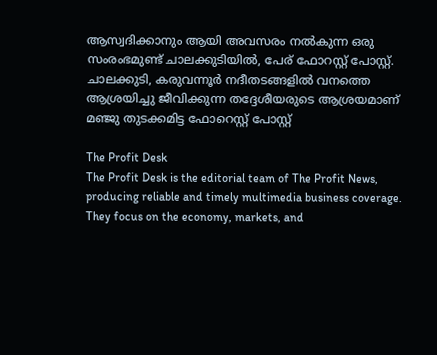ആസ്വദിക്കാനും ആയി അവസരം നല്‍കുന്ന ഒരു സംരംഭമുണ്ട് ചാലക്കുടിയില്‍, പേര് ഫോറസ്റ്റ് പോസ്റ്റ്. ചാലക്കുടി, കരുവന്നൂര്‍ നദീതടങ്ങളില്‍ വനത്തെ ആശ്രയിച്ചു ജീവിക്കുന്ന തദ്ദേശീയരുടെ ആശ്രയമാണ് മഞ്ജു തുടക്കമിട്ട ഫോറെസ്റ്റ് പോസ്റ്റ്

The Profit Desk
The Profit Desk is the editorial team of The Profit News, producing reliable and timely multimedia business coverage. They focus on the economy, markets, and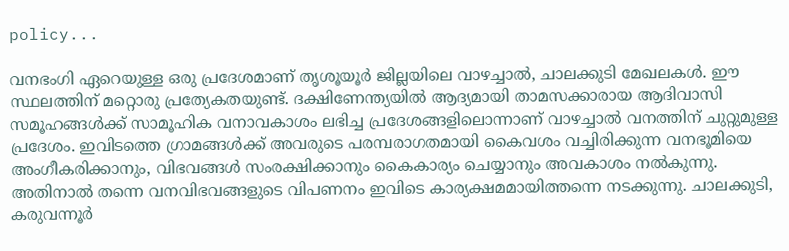policy...

വനഭംഗി ഏറെയുള്ള ഒരു പ്രദേശമാണ് തൃശൂയൂര്‍ ജില്ലയിലെ വാഴച്ചാല്‍, ചാലക്കുടി മേഖലകള്‍. ഈ സ്ഥലത്തിന് മറ്റൊരു പ്രത്യേകതയുണ്ട്. ദക്ഷിണേന്ത്യയില്‍ ആദ്യമായി താമസക്കാരായ ആദിവാസി സമൂഹങ്ങള്‍ക്ക് സാമൂഹിക വനാവകാശം ലഭിച്ച പ്രദേശങ്ങളിലൊന്നാണ് വാഴച്ചാല്‍ വനത്തിന് ചുറ്റുമുള്ള പ്രദേശം. ഇവിടത്തെ ഗ്രാമങ്ങള്‍ക്ക് അവരുടെ പരമ്പരാഗതമായി കൈവശം വച്ചിരിക്കുന്ന വനഭൂമിയെ അംഗീകരിക്കാനും, വിഭവങ്ങള്‍ സംരക്ഷിക്കാനും കൈകാര്യം ചെയ്യാനും അവകാശം നല്‍കുന്നു. അതിനാല്‍ തന്നെ വനവിഭവങ്ങളുടെ വിപണനം ഇവിടെ കാര്യക്ഷമമായിത്തന്നെ നടക്കുന്നു. ചാലക്കുടി, കരുവന്നൂര്‍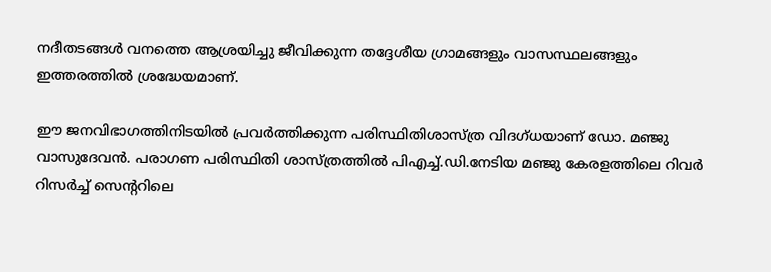നദീതടങ്ങള്‍ വനത്തെ ആശ്രയിച്ചു ജീവിക്കുന്ന തദ്ദേശീയ ഗ്രാമങ്ങളും വാസസ്ഥലങ്ങളും ഇത്തരത്തില്‍ ശ്രദ്ധേയമാണ്.

ഈ ജനവിഭാഗത്തിനിടയില്‍ പ്രവര്‍ത്തിക്കുന്ന പരിസ്ഥിതിശാസ്ത്ര വിദഗ്ധയാണ് ഡോ. മഞ്ജു വാസുദേവന്‍. പരാഗണ പരിസ്ഥിതി ശാസ്ത്രത്തില്‍ പിഎച്ച്.ഡി.നേടിയ മഞ്ജു കേരളത്തിലെ റിവര്‍ റിസര്‍ച്ച് സെന്ററിലെ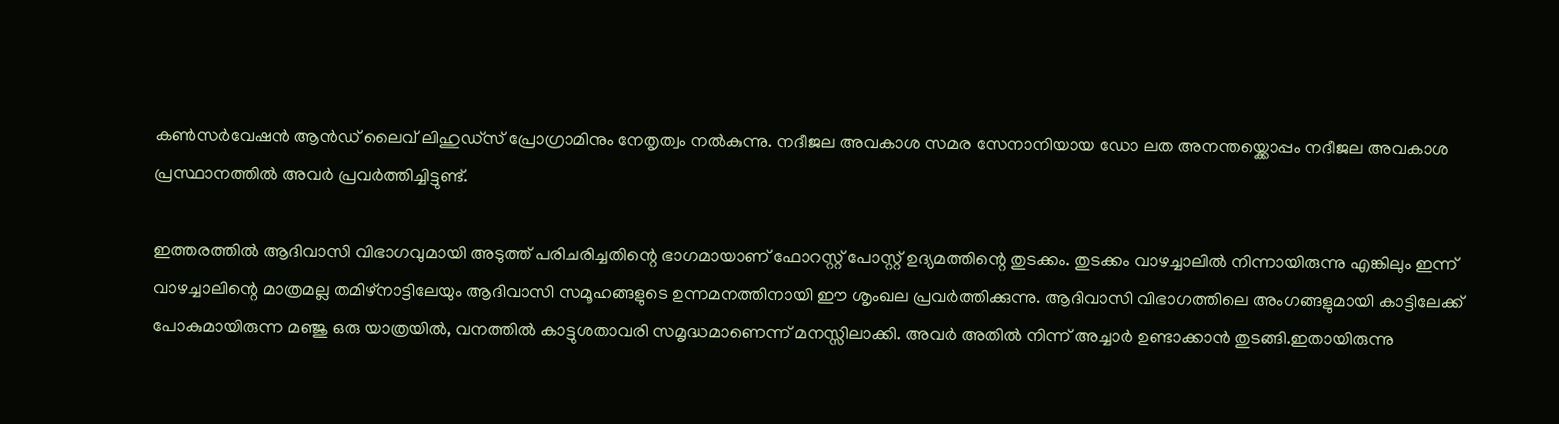കണ്‍സര്‍വേഷന്‍ ആന്‍ഡ് ലൈവ് ലിഹുഡ്‌സ് പ്രോഗ്രാമിനും നേതൃത്വം നല്‍കുന്നു. നദീജല അവകാശ സമര സേനാനിയായ ഡോ ലത അനന്തയ്ക്കൊപ്പം നദീജല അവകാശ പ്രസ്ഥാനത്തില്‍ അവര്‍ പ്രവര്‍ത്തിച്ചിട്ടുണ്ട്.

ഇത്തരത്തില്‍ ആദിവാസി വിഭാഗവുമായി അടുത്ത് പരിചരിച്ചതിന്റെ ഭാഗമായാണ് ഫോറസ്റ്റ് പോസ്റ്റ് ഉദ്യമത്തിന്റെ തുടക്കം. തുടക്കം വാഴച്ചാലില്‍ നിന്നായിരുന്നു എങ്കിലും ഇന്ന് വാഴച്ചാലിന്റെ മാത്രമല്ല തമിഴ്‌നാട്ടിലേയും ആദിവാസി സമൂഹങ്ങളുടെ ഉന്നമനത്തിനായി ഈ ശൃംഖല പ്രവര്‍ത്തിക്കുന്നു. ആദിവാസി വിഭാഗത്തിലെ അംഗങ്ങളുമായി കാട്ടിലേക്ക് പോകുമായിരുന്ന മഞ്ജു ഒരു യാത്രയില്‍, വനത്തില്‍ കാട്ടുശതാവരി സമൃദ്ധമാണെന്ന് മനസ്സിലാക്കി. അവര്‍ അതില്‍ നിന്ന് അച്ചാര്‍ ഉണ്ടാക്കാന്‍ തുടങ്ങി.ഇതായിരുന്നു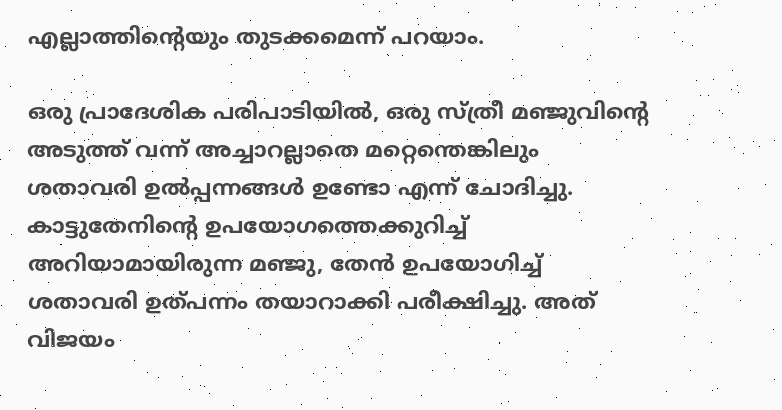എല്ലാത്തിന്റെയും തുടക്കമെന്ന് പറയാം.

ഒരു പ്രാദേശിക പരിപാടിയില്‍, ഒരു സ്ത്രീ മഞ്ജുവിന്റെ അടുത്ത് വന്ന് അച്ചാറല്ലാതെ മറ്റെന്തെങ്കിലും ശതാവരി ഉല്‍പ്പന്നങ്ങള്‍ ഉണ്ടോ എന്ന് ചോദിച്ചു. കാട്ടുതേനിന്റെ ഉപയോഗത്തെക്കുറിച്ച് അറിയാമായിരുന്ന മഞ്ജു, തേന്‍ ഉപയോഗിച്ച് ശതാവരി ഉത്പന്നം തയാറാക്കി പരീക്ഷിച്ചു. അത് വിജയം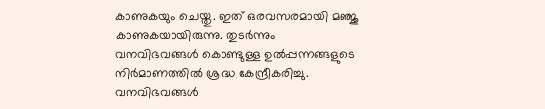കാണുകയും ചെയ്തു. ഇത് ഒരവസരമായി മഞ്ജു കാണുകയായിരുന്നു. തുടര്‍ന്നും വനവിഭവങ്ങള്‍ കൊണ്ടുള്ള ഉല്‍പ്പന്നങ്ങളുടെ നിര്‍മാണത്തില്‍ ശ്രദ്ധ കേന്ദ്രീകരിച്ചു. വനവിഭവങ്ങള്‍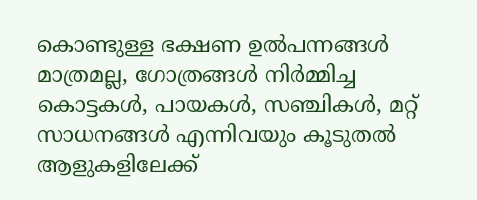കൊണ്ടുള്ള ഭക്ഷണ ഉല്‍പന്നങ്ങള്‍ മാത്രമല്ല, ഗോത്രങ്ങള്‍ നിര്‍മ്മിച്ച കൊട്ടകള്‍, പായകള്‍, സഞ്ചികള്‍, മറ്റ് സാധനങ്ങള്‍ എന്നിവയും കൂടുതല്‍ ആളുകളിലേക്ക്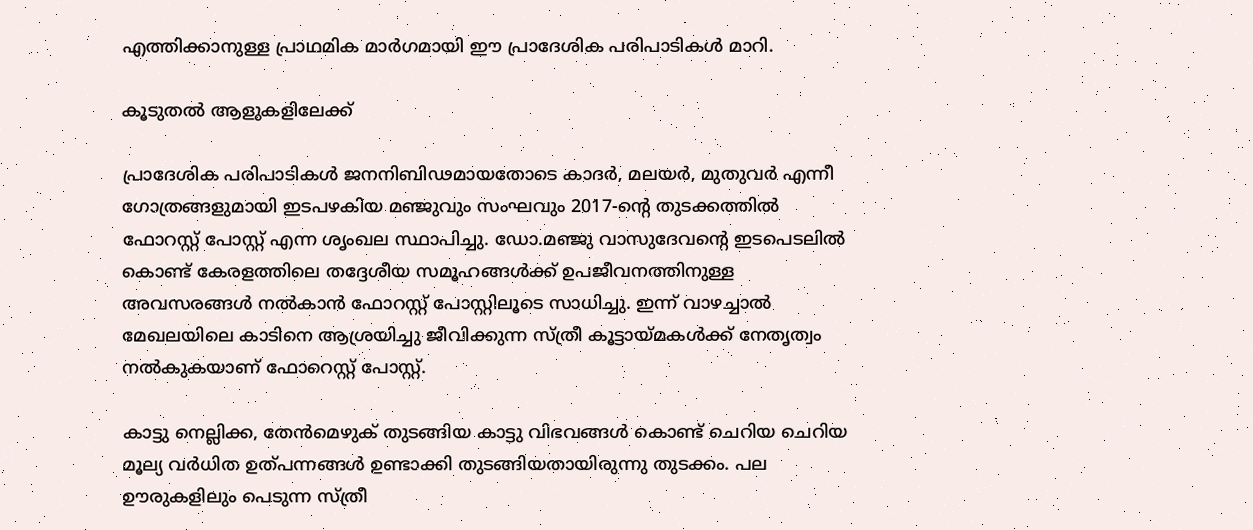എത്തിക്കാനുള്ള പ്രാഥമിക മാര്‍ഗമായി ഈ പ്രാദേശിക പരിപാടികള്‍ മാറി.

കൂടുതല്‍ ആളുകളിലേക്ക്

പ്രാദേശിക പരിപാടികള്‍ ജനനിബിഢമായതോടെ കാദര്‍, മലയര്‍, മുതുവര്‍ എന്നീ ഗോത്രങ്ങളുമായി ഇടപഴകിയ മഞ്ജുവും സംഘവും 2017-ന്റെ തുടക്കത്തില്‍ ഫോറസ്റ്റ് പോസ്റ്റ് എന്ന ശൃംഖല സ്ഥാപിച്ചു. ഡോ.മഞ്ജു വാസുദേവന്റെ ഇടപെടലില്‍ കൊണ്ട് കേരളത്തിലെ തദ്ദേശീയ സമൂഹങ്ങള്‍ക്ക് ഉപജീവനത്തിനുള്ള അവസരങ്ങള്‍ നല്‍കാന്‍ ഫോറസ്റ്റ് പോസ്റ്റിലൂടെ സാധിച്ചു. ഇന്ന് വാഴച്ചാല്‍ മേഖലയിലെ കാടിനെ ആശ്രയിച്ചു ജീവിക്കുന്ന സ്ത്രീ കൂട്ടായ്മകള്‍ക്ക് നേതൃത്വം നല്‍കുകയാണ് ഫോറെസ്റ്റ് പോസ്റ്റ്.

കാട്ടു നെല്ലിക്ക, തേന്‍മെഴുക് തുടങ്ങിയ കാട്ടു വിഭവങ്ങള്‍ കൊണ്ട് ചെറിയ ചെറിയ മൂല്യ വര്‍ധിത ഉത്പന്നങ്ങള്‍ ഉണ്ടാക്കി തുടങ്ങിയതായിരുന്നു തുടക്കം. പല ഊരുകളിലും പെടുന്ന സ്ത്രീ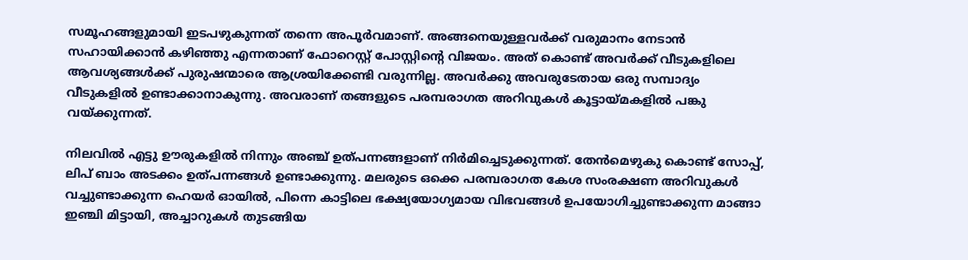സമൂഹങ്ങളുമായി ഇടപഴുകുന്നത് തന്നെ അപൂര്‍വമാണ്. അങ്ങനെയുള്ളവര്‍ക്ക് വരുമാനം നേടാന്‍ സഹായിക്കാന്‍ കഴിഞ്ഞു എന്നതാണ് ഫോറെസ്റ്റ് പോസ്റ്റിന്റെ വിജയം. അത് കൊണ്ട് അവര്‍ക്ക് വീടുകളിലെ ആവശ്യങ്ങള്‍ക്ക് പുരുഷന്മാരെ ആശ്രയിക്കേണ്ടി വരുന്നില്ല. അവര്‍ക്കു അവരുടേതായ ഒരു സമ്പാദ്യം വീടുകളില്‍ ഉണ്ടാക്കാനാകുന്നു. അവരാണ് തങ്ങളുടെ പരമ്പരാഗത അറിവുകള്‍ കൂട്ടായ്മകളില്‍ പങ്കു വയ്ക്കുന്നത്.

നിലവില്‍ എട്ടു ഊരുകളില്‍ നിന്നും അഞ്ച് ഉത്പന്നങ്ങളാണ് നിര്‍മിച്ചെടുക്കുന്നത്. തേന്‍മെഴുകു കൊണ്ട് സോപ്പ്, ലിപ് ബാം അടക്കം ഉത്പന്നങ്ങള്‍ ഉണ്ടാക്കുന്നു. മലരുടെ ഒക്കെ പരമ്പരാഗത കേശ സംരക്ഷണ അറിവുകള്‍ വച്ചുണ്ടാക്കുന്ന ഹെയര്‍ ഓയില്‍, പിന്നെ കാട്ടിലെ ഭക്ഷ്യയോഗ്യമായ വിഭവങ്ങള്‍ ഉപയോഗിച്ചുണ്ടാക്കുന്ന മാങ്ങാ ഇഞ്ചി മിട്ടായി, അച്ചാറുകള്‍ തുടങ്ങിയ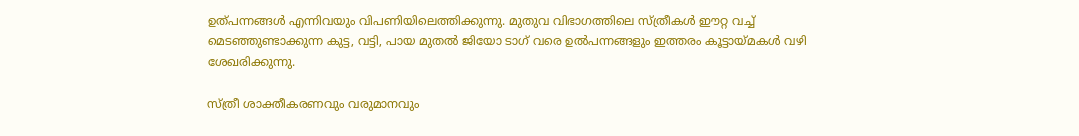ഉത്പന്നങ്ങള്‍ എന്നിവയും വിപണിയിലെത്തിക്കുന്നു. മുതുവ വിഭാഗത്തിലെ സ്ത്രീകള്‍ ഈറ്റ വച്ച് മെടഞ്ഞുണ്ടാക്കുന്ന കുട്ട, വട്ടി, പായ മുതല്‍ ജിയോ ടാഗ് വരെ ഉല്‍പന്നങ്ങളും ഇത്തരം കൂട്ടായ്മകള്‍ വഴി ശേഖരിക്കുന്നു.

സ്ത്രീ ശാക്തീകരണവും വരുമാനവും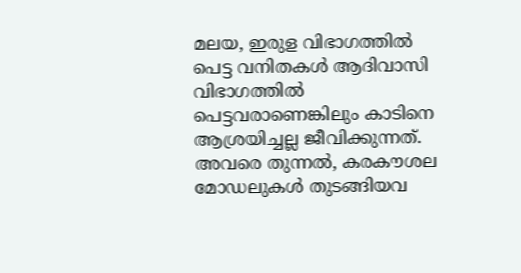മലയ, ഇരുള വിഭാഗത്തില്‍ പെട്ട വനിതകള്‍ ആദിവാസി വിഭാഗത്തില്‍ പെട്ടവരാണെങ്കിലും കാടിനെ ആശ്രയിച്ചല്ല ജീവിക്കുന്നത്. അവരെ തുന്നല്‍, കരകൗശല മോഡലുകള്‍ തുടങ്ങിയവ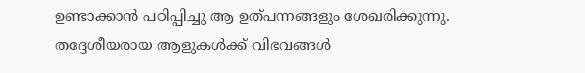ഉണ്ടാക്കാന്‍ പഠിപ്പിച്ചു ആ ഉത്പന്നങ്ങളും ശേഖരിക്കുന്നു. തദ്ദേശീയരായ ആളുകള്‍ക്ക് വിഭവങ്ങള്‍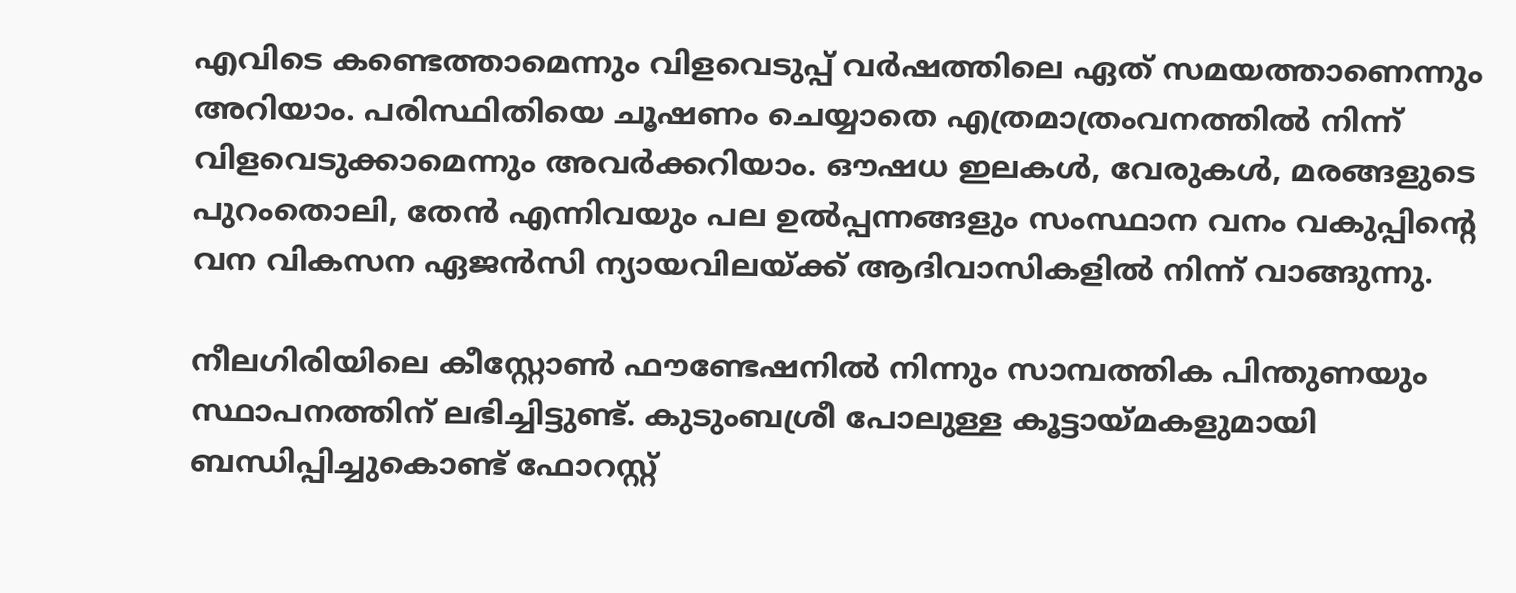എവിടെ കണ്ടെത്താമെന്നും വിളവെടുപ്പ് വര്‍ഷത്തിലെ ഏത് സമയത്താണെന്നും അറിയാം. പരിസ്ഥിതിയെ ചൂഷണം ചെയ്യാതെ എത്രമാത്രംവനത്തില്‍ നിന്ന് വിളവെടുക്കാമെന്നും അവര്‍ക്കറിയാം. ഔഷധ ഇലകള്‍, വേരുകള്‍, മരങ്ങളുടെ പുറംതൊലി, തേന്‍ എന്നിവയും പല ഉല്‍പ്പന്നങ്ങളും സംസ്ഥാന വനം വകുപ്പിന്റെ വന വികസന ഏജന്‍സി ന്യായവിലയ്ക്ക് ആദിവാസികളില്‍ നിന്ന് വാങ്ങുന്നു.

നീലഗിരിയിലെ കീസ്റ്റോണ്‍ ഫൗണ്ടേഷനില്‍ നിന്നും സാമ്പത്തിക പിന്തുണയും സ്ഥാപനത്തിന് ലഭിച്ചിട്ടുണ്ട്. കുടുംബശ്രീ പോലുള്ള കൂട്ടായ്മകളുമായി ബന്ധിപ്പിച്ചുകൊണ്ട് ഫോറസ്റ്റ്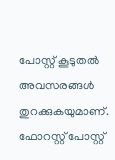പോസ്റ്റ് കൂടുതല്‍ അവസരങ്ങള്‍ തുറക്കുകയുമാണ്. ഫോറസ്റ്റ് പോസ്റ്റ്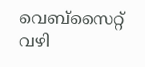വെബ്‌സൈറ്റ് വഴി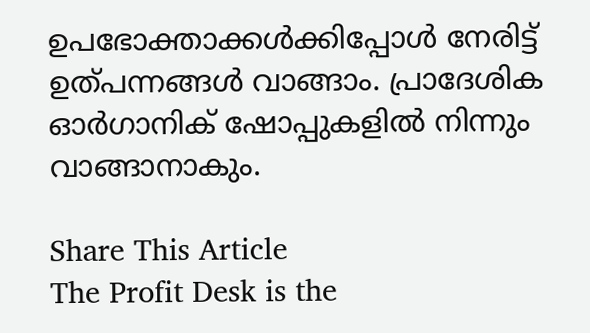ഉപഭോക്താക്കള്‍ക്കിപ്പോള്‍ നേരിട്ട് ഉത്പന്നങ്ങള്‍ വാങ്ങാം. പ്രാദേശിക ഓര്‍ഗാനിക് ഷോപ്പുകളില്‍ നിന്നും വാങ്ങാനാകും.

Share This Article
The Profit Desk is the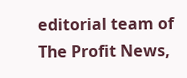editorial team of The Profit News,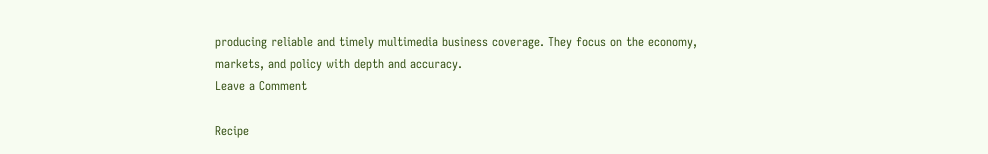producing reliable and timely multimedia business coverage. They focus on the economy, markets, and policy with depth and accuracy.
Leave a Comment

Recipe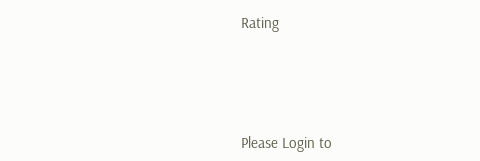Rating




Please Login to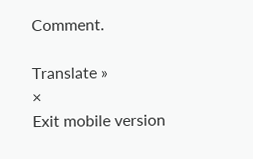Comment.

Translate »
×
Exit mobile version